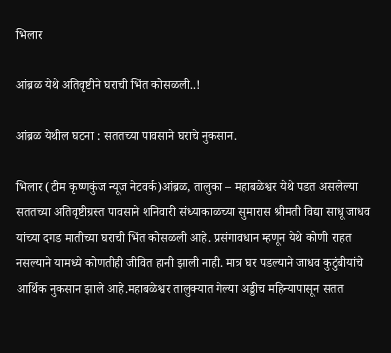भिलार

आंब्रळ येथे अतिवृष्टीने घराची भिंत कोसळली..!

आंब्रळ येथील घटना : सततच्या पावसाने घराचे नुकसान.

भिलार (टीम कृष्णकुंज न्यूज नेटवर्क)आंब्रळ, तालुका – महाबळेश्वर येथे पडत असलेल्या सततच्या अतिवृष्टीग्रस्त पावसाने शनिवारी संध्याकाळच्या सुमारास श्रीमती विद्या साधू जाधव यांच्या दगड मातीच्या घराची भिंत कोसळली आहे. प्रसंगावधान म्हणून येथे कोणी राहत नसल्याने यामध्ये कोणतीही जीवित हानी झाली नाही. मात्र घर पडल्याने जाधव कुटुंबीयांचे आर्थिक नुकसान झाले आहे.महाबळेश्वर तालुक्यात गेल्या अड्डीच महिन्यापासून सतत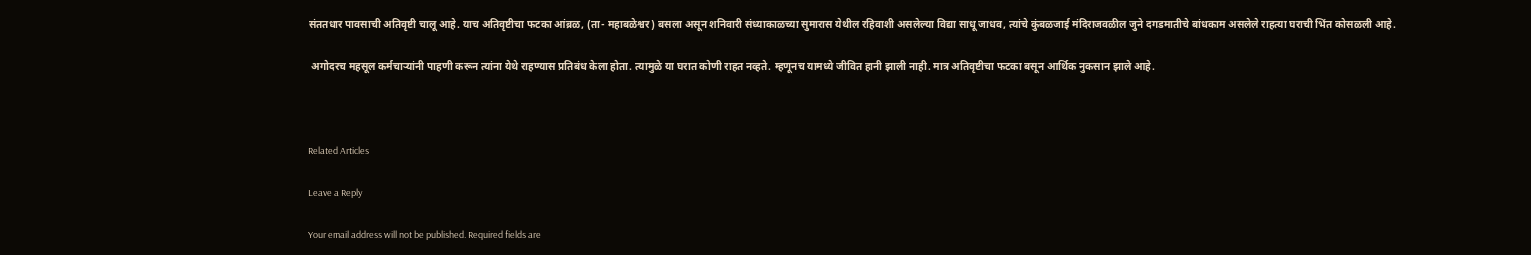संततधार पावसाची अतिवृष्टी चालू आहे. याच अतिवृष्टीचा फटका आंब्रळ, (ता- महाबळेश्वर) बसला असून शनिवारी संध्याकाळच्या सुमारास येथील रहिवाशी असलेल्या विद्या साधू जाधव, त्यांचे कुंबळजाई मंदिराजवळील जुने दगडमातीचे बांधकाम असलेले राहत्या घराची भिंत कोसळली आहे.

 अगोदरच महसूल कर्मचाऱ्यांनी पाहणी करून त्यांना येथे राहण्यास प्रतिबंध केला होता. त्यामुळे या घरात कोणी राहत नव्हते. म्हणूनच यामध्ये जीवित हानी झाली नाही. मात्र अतिवृष्टीचा फटका बसून आर्थिक नुकसान झाले आहे.



Related Articles

Leave a Reply

Your email address will not be published. Required fields are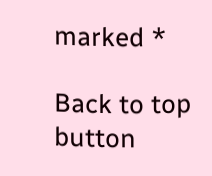marked *

Back to top button